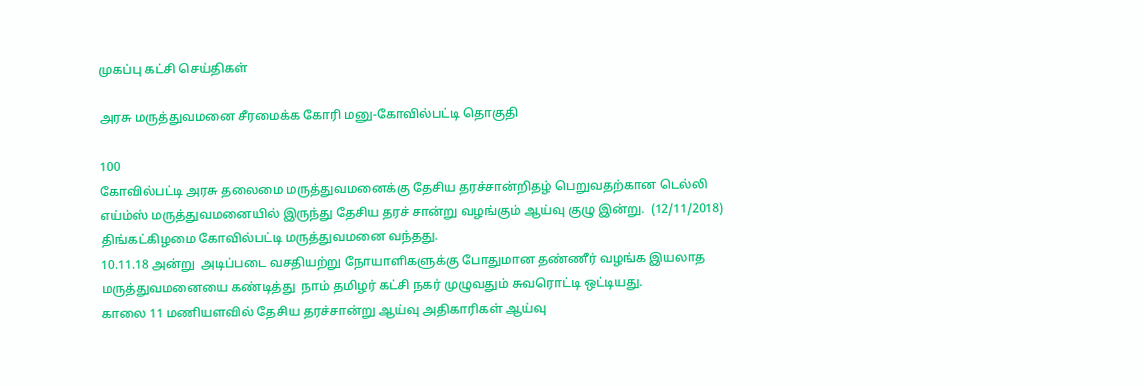முகப்பு கட்சி செய்திகள்

அரசு மருத்துவமனை சீரமைக்க கோரி மனு-கோவில்பட்டி தொகுதி

100
கோவில்பட்டி அரசு தலைமை மருத்துவமனைக்கு தேசிய தரச்சான்றிதழ் பெறுவதற்கான டெல்லி எய்ம்ஸ் மருத்துவமனையில் இருந்து தேசிய தரச் சான்று வழங்கும் ஆய்வு குழு இன்று.  (12/11/2018) திங்கட்கிழமை கோவில்பட்டி மருத்துவமனை வந்தது.
10.11.18 அன்று  அடிப்படை வசதியற்று நோயாளிகளுக்கு போதுமான தண்ணீர் வழங்க இயலாத மருத்துவமனையை கண்டித்து  நாம் தமிழர் கட்சி நகர் முழுவதும் சுவரொட்டி ஒட்டியது.
காலை 11 மணியளவில் தேசிய தரச்சான்று ஆய்வு அதிகாரிகள் ஆய்வு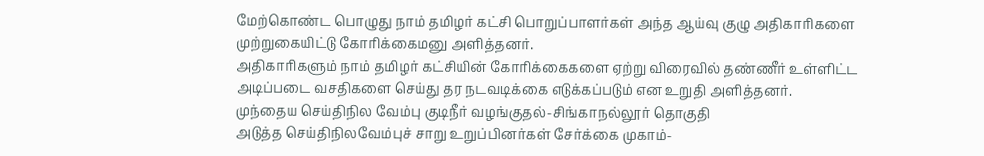மேற்கொண்ட பொழுது நாம் தமிழர் கட்சி பொறுப்பாளர்கள் அந்த ஆய்வு குழு அதிகாரிகளை முற்றுகையிட்டு கோரிக்கைமனு அளித்தனர்.
அதிகாரிகளும் நாம் தமிழர் கட்சியின் கோரிக்கைகளை ஏற்று விரைவில் தண்ணீர் உள்ளிட்ட அடிப்படை வசதிகளை செய்து தர நடவடிக்கை எடுக்கப்படும் என உறுதி அளித்தனர்.
முந்தைய செய்திநில வேம்பு குடிநீர் வழங்குதல்-சிங்காநல்லூர் தொகுதி
அடுத்த செய்திநிலவேம்புச் சாறு உறுப்பினர்கள் சேர்க்கை முகாம்-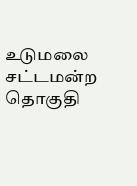உடுமலை சட்டமன்ற தொகுதி